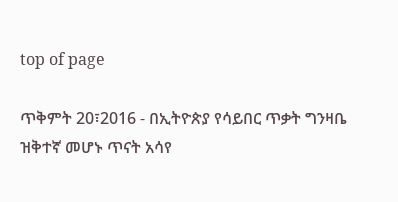top of page

ጥቅምት 20፣2016 - በኢትዮጵያ የሳይበር ጥቃት ግንዛቤ ዝቅተኛ መሆኑ ጥናት አሳየ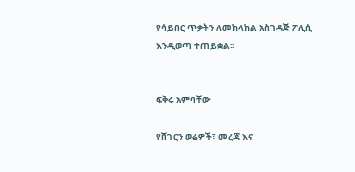የሳይበር ጥቃትን ለመከላከል አስገዳጅ ፖሊሲ እንዲወጣ ተጠይቋል፡፡


ፍቅሩ አምባቸው

የሸገርን ወሬዎች፣ መረጃ እና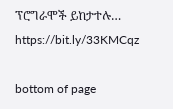ፕሮግራሞች ይከታተሉ… https://bit.ly/33KMCqz

bottom of page